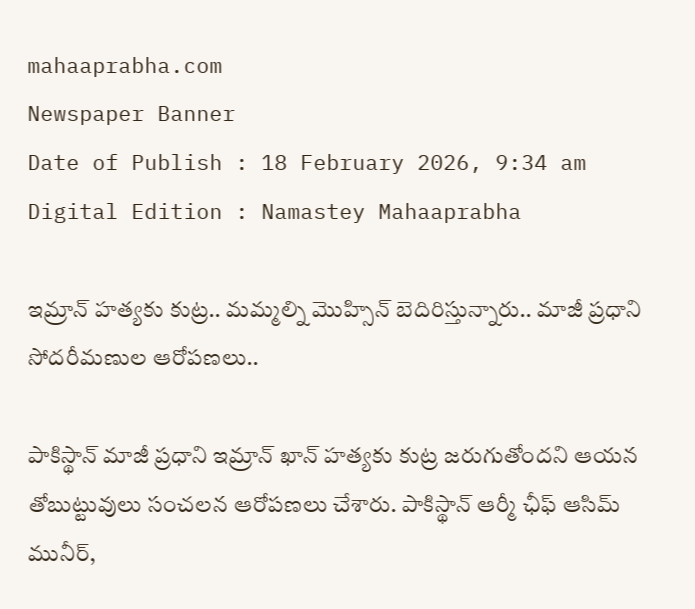mahaaprabha.com
Newspaper Banner
Date of Publish : 18 February 2026, 9:34 am Digital Edition : Namastey Mahaaprabha

ఇమ్రాన్‌ హత్యకు కుట్ర.. మమ్మల్ని మొహ్సిన్ బెదిరిస్తున్నారు.. మాజీ ప్రధాని సోదరీమణుల ఆరోపణలు..

పాకిస్థాన్ మాజీ ప్రధాని ఇమ్రాన్ ఖాన్ హత్యకు కుట్ర జరుగుతోందని ఆయన తోబుట్టువులు సంచలన ఆరోపణలు చేశారు. పాకిస్థాన్ ఆర్మీ ఛీఫ్ ఆసిమ్ మునీర్,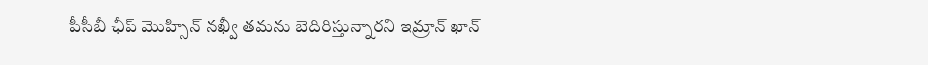పీసీబీ ఛీప్ మొహ్సిన్ నఖ్వీ తమను బెదిరిస్తున్నారని ఇమ్రాన్ ఖాన్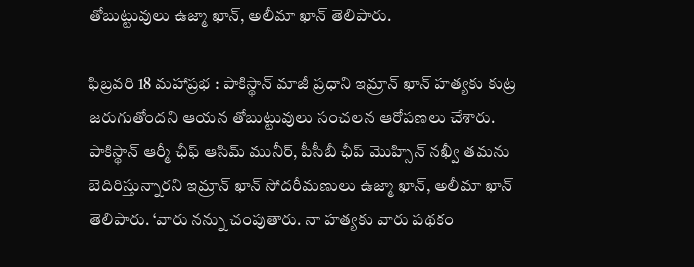తోబుట్టువులు ఉజ్మా ఖాన్, అలీమా ఖాన్ తెలిపారు.

ఫిబ్రవరి 18 మహాప్రభ : పాకిస్థాన్ మాజీ ప్రధాని ఇమ్రాన్ ఖాన్ హత్యకు కుట్ర జరుగుతోందని ఆయన తోబుట్టువులు సంచలన ఆరోపణలు చేశారు. పాకిస్థాన్ ఆర్మీ ఛీఫ్ ఆసిమ్ మునీర్, పీసీబీ ఛీప్ మొహ్సిన్ నఖ్వీ తమను బెదిరిస్తున్నారని ఇమ్రాన్ ఖాన్ సోదరీమణులు ఉజ్మా ఖాన్, అలీమా ఖాన్ తెలిపారు. ‘వారు నన్ను చంపుతారు. నా హత్యకు వారు పథకం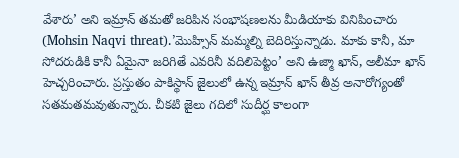వేశారు’ అని ఇమ్రాన్ తమతో జరిపిన సంభాషణలను మీడియాకు వినిపించారు (Mohsin Naqvi threat).’మొహ్సిన్ మమ్మల్ని బెదిరిస్తున్నాడు. మాకు కానీ, మా సోదరుడికి కానీ ఏమైనా జరిగితే ఎవరినీ వదిలిపెట్టం’ అని ఉజ్మా ఖాన్, అలీమా ఖాన్ హెచ్చరించారు. ప్రస్తుతం పాకిస్థాన్ జైలులో ఉన్న ఇమ్రాన్ ఖాన్ తీవ్ర అనారోగ్యంతో సతమతమవుతున్నారు. చీకటి జైలు గదిలో సుదీర్ఘ కాలంగా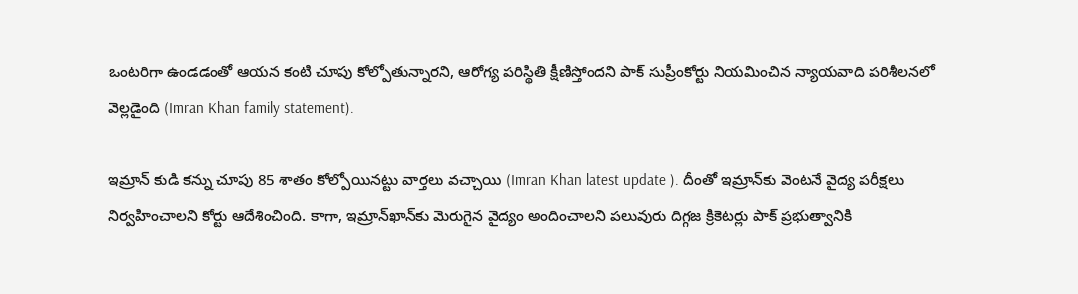ఒంటరిగా ఉండడంతో ఆయన కంటి చూపు కోల్పోతున్నారని, ఆరోగ్య పరిస్థితి క్షీణిస్తోందని పాక్ సుప్రీంకోర్టు నియమించిన న్యాయవాది పరిశీలనలో వెల్లడైంది (Imran Khan family statement).

ఇమ్రాన్ కుడి కన్ను చూపు 85 శాతం కోల్పోయినట్టు వార్తలు వచ్చాయి (Imran Khan latest update ). దీంతో ఇమ్రాన్‌కు వెంటనే వైద్య పరీక్షలు నిర్వహించాలని కోర్టు ఆదేశించింది. కాగా, ఇమ్రాన్‌ఖాన్‌కు మెరుగైన వైద్యం అందించాలని పలువురు దిగ్గజ క్రికెటర్లు పాక్ ప్రభుత్వానికి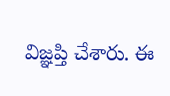విజ్ఞప్తి చేశారు. ఈ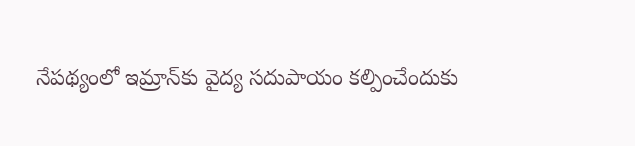నేపథ్యంలో ఇమ్రాన్‌కు వైద్య సదుపాయం కల్పించేందుకు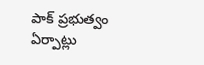పాక్ ప్రభుత్వం ఏర్పాట్లు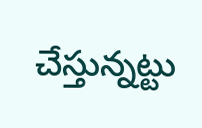చేస్తున్నట్టు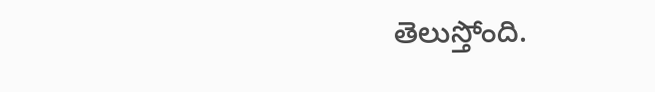తెలుస్తోంది.